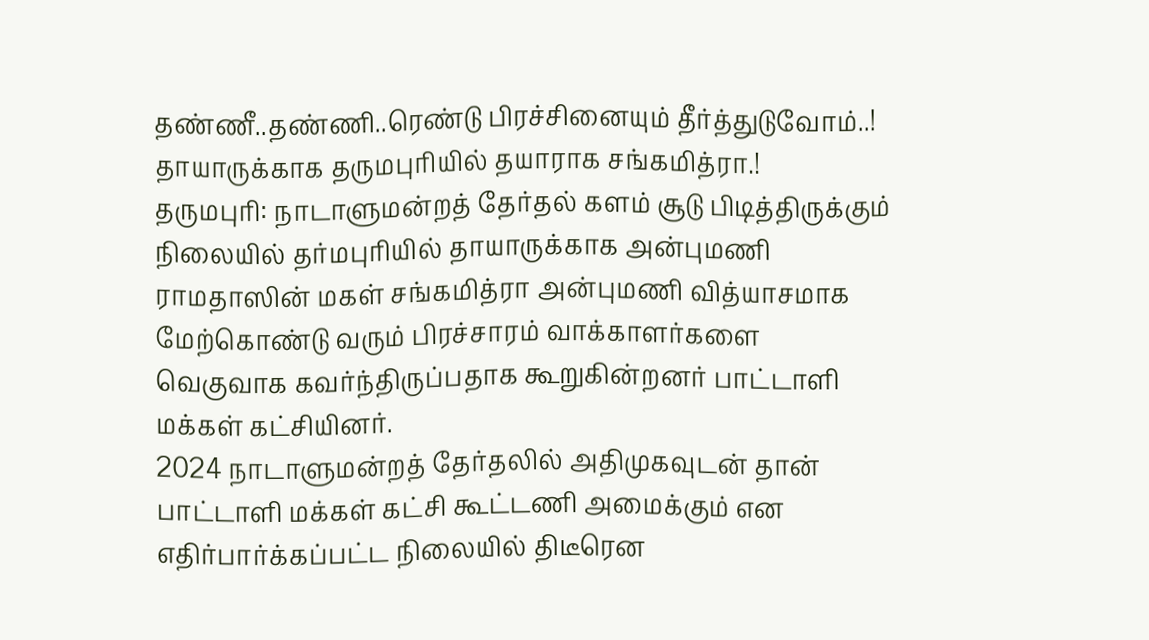தண்ணீ..தண்ணி..ரெண்டு பிரச்சினையும் தீர்த்துடுவோம்..! தாயாருக்காக தருமபுரியில் தயாராக சங்கமித்ரா.!
தருமபுரி: நாடாளுமன்றத் தேர்தல் களம் சூடு பிடித்திருக்கும் நிலையில் தர்மபுரியில் தாயாருக்காக அன்புமணி ராமதாஸின் மகள் சங்கமித்ரா அன்புமணி வித்யாசமாக மேற்கொண்டு வரும் பிரச்சாரம் வாக்காளர்களை வெகுவாக கவர்ந்திருப்பதாக கூறுகின்றனர் பாட்டாளி மக்கள் கட்சியினர்.
2024 நாடாளுமன்றத் தேர்தலில் அதிமுகவுடன் தான் பாட்டாளி மக்கள் கட்சி கூட்டணி அமைக்கும் என எதிர்பார்க்கப்பட்ட நிலையில் திடீரென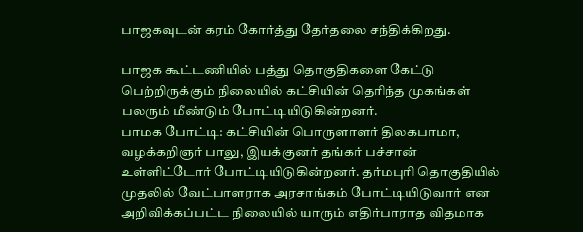பாஜகவுடன் கரம் கோர்த்து தேர்தலை சந்திக்கிறது.

பாஜக கூட்டணியில் பத்து தொகுதிகளை கேட்டு பெற்றிருக்கும் நிலையில் கட்சியின் தெரிந்த முகங்கள் பலரும் மீண்டும் போட்டியிடுகின்றனர்.
பாமக போட்டி: கட்சியின் பொருளாளர் திலகபாமா, வழக்கறிஞர் பாலு, இயக்குனர் தங்கர் பச்சான் உள்ளிட்டோர் போட்டியிடுகின்றனர். தர்மபுரி தொகுதியில் முதலில் வேட்பாளராக அரசாங்கம் போட்டியிடுவார் என அறிவிக்கப்பட்ட நிலையில் யாரும் எதிர்பாராத விதமாக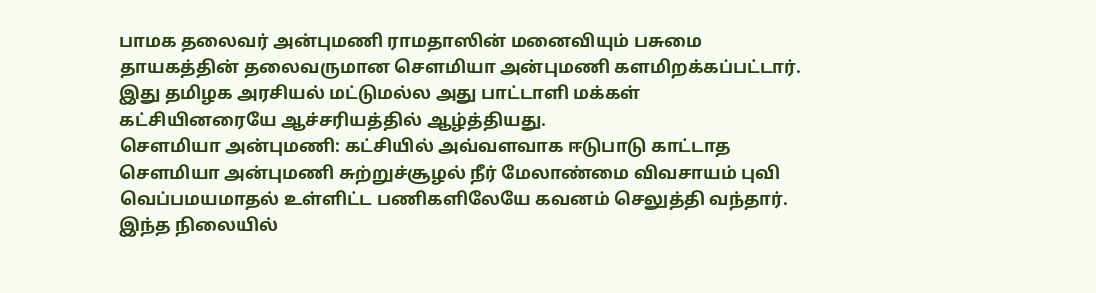பாமக தலைவர் அன்புமணி ராமதாஸின் மனைவியும் பசுமை தாயகத்தின் தலைவருமான சௌமியா அன்புமணி களமிறக்கப்பட்டார். இது தமிழக அரசியல் மட்டுமல்ல அது பாட்டாளி மக்கள் கட்சியினரையே ஆச்சரியத்தில் ஆழ்த்தியது.
சௌமியா அன்புமணி: கட்சியில் அவ்வளவாக ஈடுபாடு காட்டாத சௌமியா அன்புமணி சுற்றுச்சூழல் நீர் மேலாண்மை விவசாயம் புவி வெப்பமயமாதல் உள்ளிட்ட பணிகளிலேயே கவனம் செலுத்தி வந்தார். இந்த நிலையில்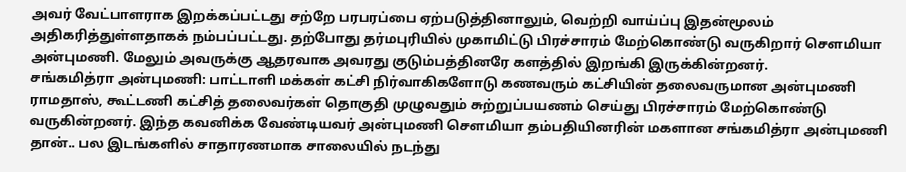அவர் வேட்பாளராக இறக்கப்பட்டது சற்றே பரபரப்பை ஏற்படுத்தினாலும், வெற்றி வாய்ப்பு இதன்மூலம் அதிகரித்துள்ளதாகக் நம்பப்பட்டது. தற்போது தர்மபுரியில் முகாமிட்டு பிரச்சாரம் மேற்கொண்டு வருகிறார் சௌமியா அன்புமணி. மேலும் அவருக்கு ஆதரவாக அவரது குடும்பத்தினரே களத்தில் இறங்கி இருக்கின்றனர்.
சங்கமித்ரா அன்புமணி: பாட்டாளி மக்கள் கட்சி நிர்வாகிகளோடு கணவரும் கட்சியின் தலைவருமான அன்புமணி ராமதாஸ், கூட்டணி கட்சித் தலைவர்கள் தொகுதி முழுவதும் சுற்றுப்பயணம் செய்து பிரச்சாரம் மேற்கொண்டு வருகின்றனர். இந்த கவனிக்க வேண்டியவர் அன்புமணி சௌமியா தம்பதியினரின் மகளான சங்கமித்ரா அன்புமணி தான்.. பல இடங்களில் சாதாரணமாக சாலையில் நடந்து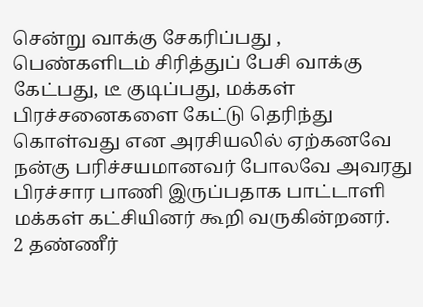சென்று வாக்கு சேகரிப்பது , பெண்களிடம் சிரித்துப் பேசி வாக்கு கேட்பது, டீ குடிப்பது, மக்கள் பிரச்சனைகளை கேட்டு தெரிந்து கொள்வது என அரசியலில் ஏற்கனவே நன்கு பரிச்சயமானவர் போலவே அவரது பிரச்சார பாணி இருப்பதாக பாட்டாளி மக்கள் கட்சியினர் கூறி வருகின்றனர்.
2 தண்ணீர்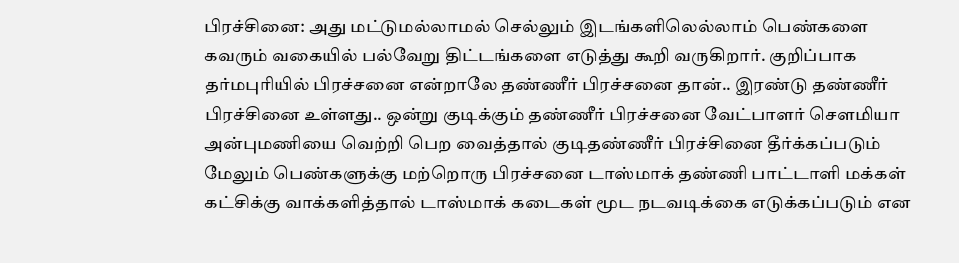பிரச்சினை: அது மட்டுமல்லாமல் செல்லும் இடங்களிலெல்லாம் பெண்களை கவரும் வகையில் பல்வேறு திட்டங்களை எடுத்து கூறி வருகிறார். குறிப்பாக தர்மபுரியில் பிரச்சனை என்றாலே தண்ணீர் பிரச்சனை தான்.. இரண்டு தண்ணீர் பிரச்சினை உள்ளது.. ஒன்று குடிக்கும் தண்ணீர் பிரச்சனை வேட்பாளர் சௌமியா அன்புமணியை வெற்றி பெற வைத்தால் குடிதண்ணீர் பிரச்சினை தீர்க்கப்படும் மேலும் பெண்களுக்கு மற்றொரு பிரச்சனை டாஸ்மாக் தண்ணி பாட்டாளி மக்கள் கட்சிக்கு வாக்களித்தால் டாஸ்மாக் கடைகள் மூட நடவடிக்கை எடுக்கப்படும் என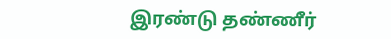இரண்டு தண்ணீர்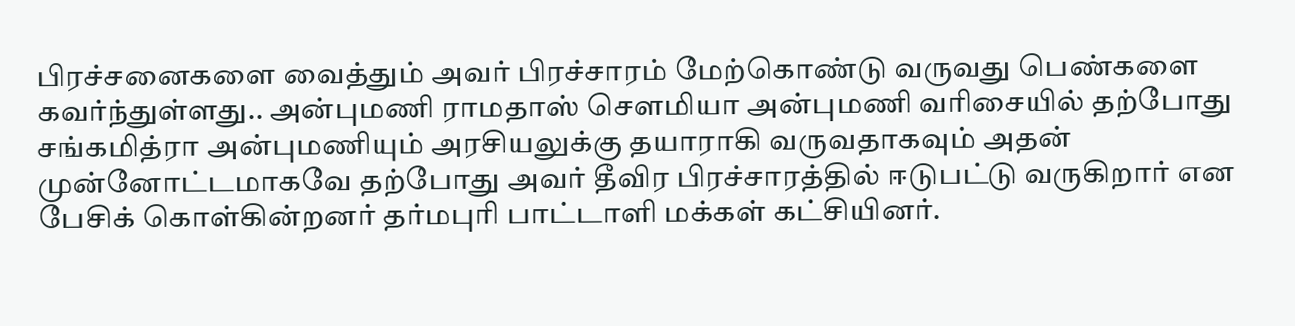பிரச்சனைகளை வைத்தும் அவர் பிரச்சாரம் மேற்கொண்டு வருவது பெண்களை கவர்ந்துள்ளது.. அன்புமணி ராமதாஸ் சௌமியா அன்புமணி வரிசையில் தற்போது சங்கமித்ரா அன்புமணியும் அரசியலுக்கு தயாராகி வருவதாகவும் அதன் முன்னோட்டமாகவே தற்போது அவர் தீவிர பிரச்சாரத்தில் ஈடுபட்டு வருகிறார் என பேசிக் கொள்கின்றனர் தர்மபுரி பாட்டாளி மக்கள் கட்சியினர்.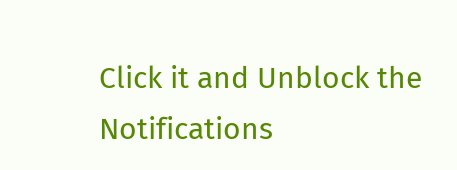Click it and Unblock the Notifications